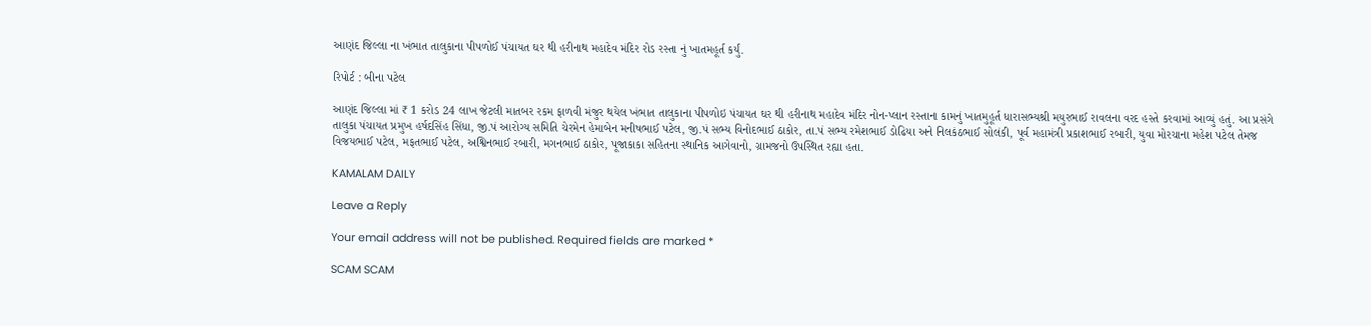આણંદ જિલ્લા ના ખંભાત તાલુકાના પીપળોઈ પંચાયત ઘર થી હરીનાથ મહાદેવ મંદિર રોડ રસ્તા નું ખાતમહૂર્ત કર્યું.

રિપોર્ટ : બીના પટેલ

આણંદ જિલ્લા માં ₹ 1 કરોડ 24 લાખ જેટલી માતબર રકમ ફાળવી મંજુર થયેલ ખંભાત તાલુકાના પીપળોઇ પંચાયત ઘર થી હરીનાથ મહાદેવ મંદિર નોન-પ્લાન રસ્તાના કામનું ખાતમુહૂર્ત ધારાસભ્યશ્રી મયુરભાઈ રાવલના વરદ હસ્તે કરવામાં આવ્યું હતું. આ પ્રસંગે તાલુકા પંચાયત પ્રમુખ હર્ષદસિંહ સિંધા, જી.પં આરોગ્ય સમિતિ ચેરમેન હેમાબેન મનીષભાઈ પટેલ, જી.પં સભ્ય વિનોદભાઈ ઠાકોર, તા.પં સભ્ય રમેશભાઈ ડોઢિયા અને નિલકંઠભાઈ સોલંકી, પૂર્વ મહામંત્રી પ્રકાશભાઈ રબારી, યુવા મોરચાના મહેશ પટેલ તેમજ વિજયભાઈ પટેલ, મફતભાઈ પટેલ, અશ્વિનભાઈ રબારી, મગનભાઈ ઠાકોર, પૂજાકાકા સહિતના સ્થાનિક આગેવાનો, ગ્રામજનો ઉપસ્થિત રહ્યા હતા.

KAMALAM DAILY

Leave a Reply

Your email address will not be published. Required fields are marked *

SCAM SCAM